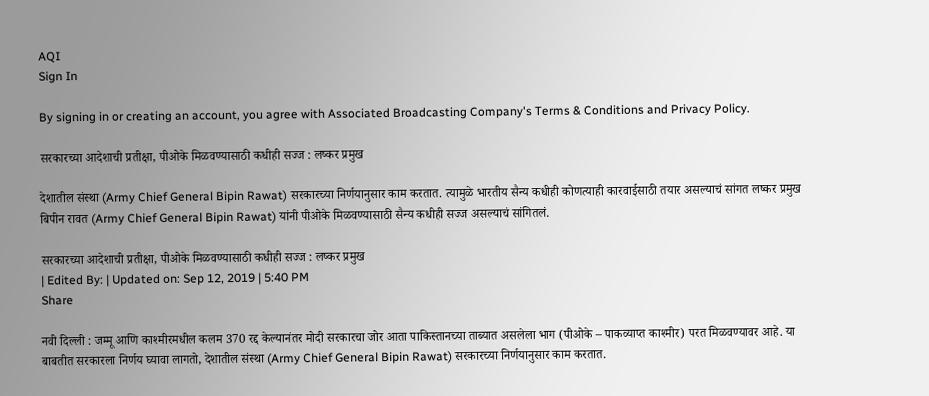AQI
Sign In

By signing in or creating an account, you agree with Associated Broadcasting Company's Terms & Conditions and Privacy Policy.

सरकारच्या आदेशाची प्रतीक्षा, पीओके मिळवण्यासाठी कधीही सज्ज : लष्कर प्रमुख

देशातील संस्था (Army Chief General Bipin Rawat) सरकारच्या निर्णयानुसार काम करतात. त्यामुळे भारतीय सैन्य कधीही कोणत्याही कारवाईसाठी तयार असल्याचं सांगत लष्कर प्रमुख बिपीन रावत (Army Chief General Bipin Rawat) यांनी पीओके मिळवण्यासाठी सैन्य कधीही सज्ज असल्याचं सांगितलं.

सरकारच्या आदेशाची प्रतीक्षा, पीओके मिळवण्यासाठी कधीही सज्ज : लष्कर प्रमुख
| Edited By: | Updated on: Sep 12, 2019 | 5:40 PM
Share

नवी दिल्ली : जम्मू आणि काश्मीरमधील कलम 370 रद्द केल्यानंतर मोदी सरकारचा जोर आता पाकिस्तानच्या ताब्यात असलेला भाग (पीओके – पाकव्याप्त काश्मीर) परत मिळवण्यावर आहे. या बाबतीत सरकारला निर्णय घ्यावा लागतो, देशातील संस्था (Army Chief General Bipin Rawat) सरकारच्या निर्णयानुसार काम करतात.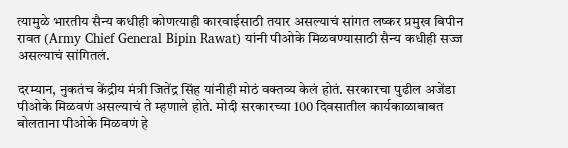त्यामुळे भारतीय सैन्य कधीही कोणत्याही कारवाईसाठी तयार असल्याचं सांगत लष्कर प्रमुख बिपीन रावत (Army Chief General Bipin Rawat) यांनी पीओके मिळवण्यासाठी सैन्य कधीही सज्ज असल्याचं सांगितलं.

दरम्यान, नुकतंच केंद्रीय मंत्री जितेंद्र सिंह यांनीही मोठं वक्तव्य केलं होतं. सरकारचा पुढील अजेंडा पीओके मिळवणं असल्याचं ते म्हणाले होते. मोदी सरकारच्या 100 दिवसातील कार्यकाळाबाबत बोलताना पीओके मिळवणं हे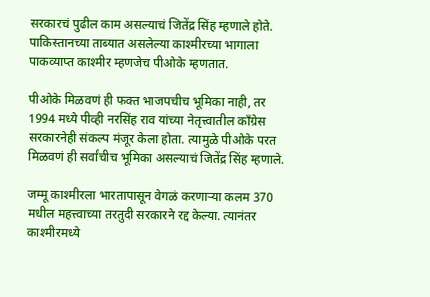सरकारचं पुढील काम असल्याचं जितेंद्र सिंह म्हणाले होते. पाकिस्तानच्या ताब्यात असलेल्या काश्मीरच्या भागाला पाकव्याप्त काश्मीर म्हणजेच पीओके म्हणतात.

पीओके मिळवणं ही फक्त भाजपचीच भूमिका नाही, तर 1994 मध्ये पीव्ही नरसिंह राव यांच्या नेतृत्त्वातील काँग्रेस सरकारनेही संकल्प मंजूर केला होता. त्यामुळे पीओके परत मिळवणं ही सर्वांचीच भूमिका असल्याचं जितेंद्र सिंह म्हणाले.

जम्मू काश्मीरला भारतापासून वेगळं करणाऱ्या कलम 370 मधील महत्त्वाच्या तरतुदी सरकारने रद्द केल्या. त्यानंतर काश्मीरमध्ये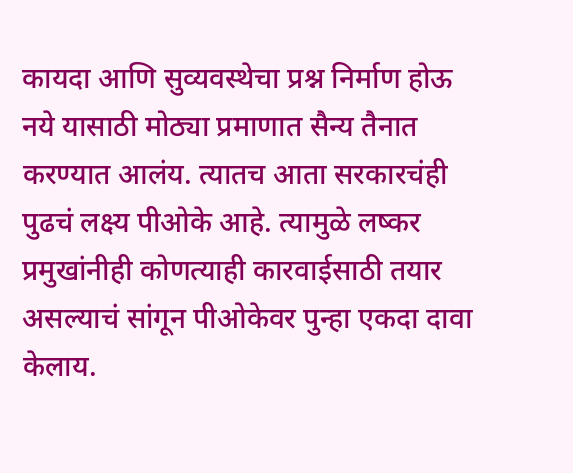कायदा आणि सुव्यवस्थेचा प्रश्न निर्माण होऊ नये यासाठी मोठ्या प्रमाणात सैन्य तैनात करण्यात आलंय. त्यातच आता सरकारचंही पुढचं लक्ष्य पीओके आहे. त्यामुळे लष्कर प्रमुखांनीही कोणत्याही कारवाईसाठी तयार असल्याचं सांगून पीओकेवर पुन्हा एकदा दावा केलाय.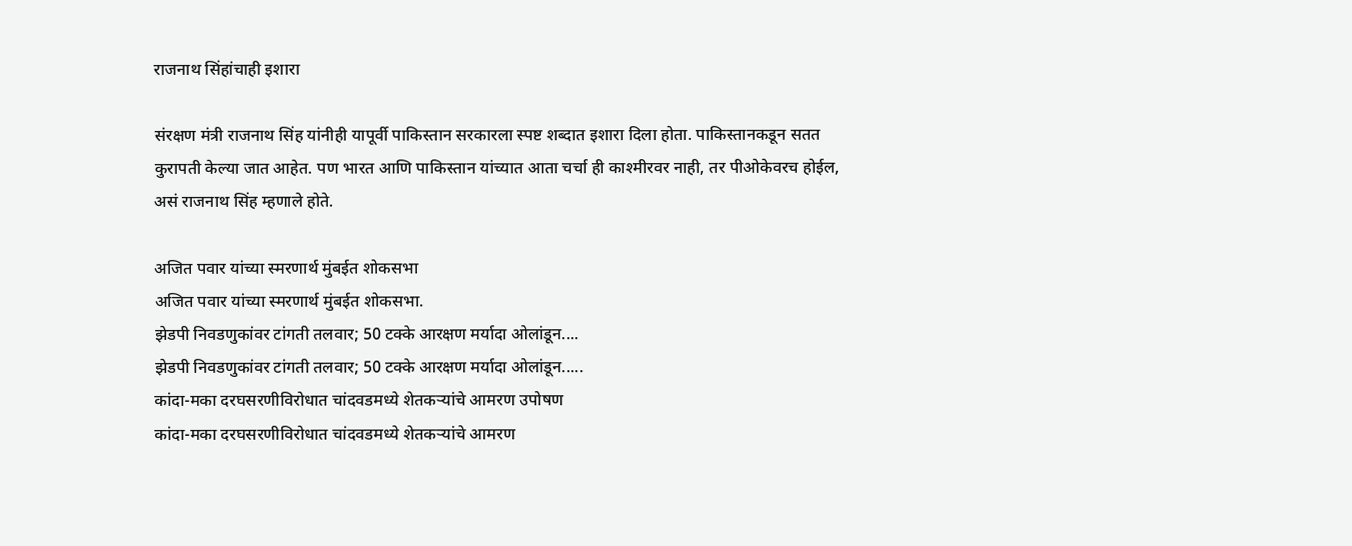राजनाथ सिंहांचाही इशारा

संरक्षण मंत्री राजनाथ सिंह यांनीही यापूर्वी पाकिस्तान सरकारला स्पष्ट शब्दात इशारा दिला होता. पाकिस्तानकडून सतत कुरापती केल्या जात आहेत. पण भारत आणि पाकिस्तान यांच्यात आता चर्चा ही काश्मीरवर नाही, तर पीओकेवरच होईल, असं राजनाथ सिंह म्हणाले होते.

अजित पवार यांच्या स्मरणार्थ मुंबईत शोकसभा
अजित पवार यांच्या स्मरणार्थ मुंबईत शोकसभा.
झेडपी निवडणुकांवर टांगती तलवार; 50 टक्के आरक्षण मर्यादा ओलांडून....
झेडपी निवडणुकांवर टांगती तलवार; 50 टक्के आरक्षण मर्यादा ओलांडून.....
कांदा-मका दरघसरणीविरोधात चांदवडमध्ये शेतकऱ्यांचे आमरण उपोषण
कांदा-मका दरघसरणीविरोधात चांदवडमध्ये शेतकऱ्यांचे आमरण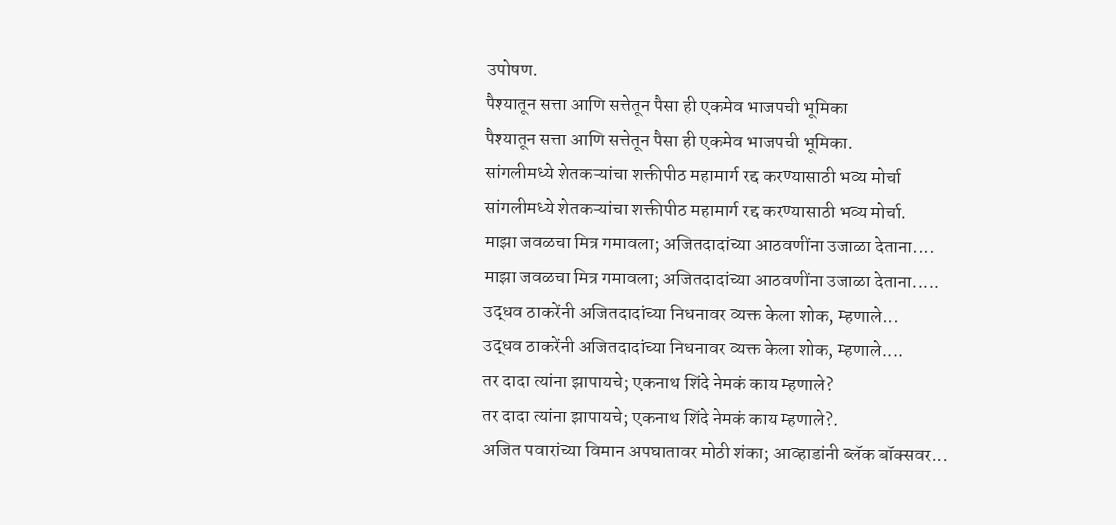उपोषण.
पैश्यातून सत्ता आणि सत्तेतून पैसा ही एकमेव भाजपची भूमिका
पैश्यातून सत्ता आणि सत्तेतून पैसा ही एकमेव भाजपची भूमिका.
सांगलीमध्ये शेतकऱ्यांचा शक्तीपीठ महामार्ग रद्द करण्यासाठी भव्य मोर्चा
सांगलीमध्ये शेतकऱ्यांचा शक्तीपीठ महामार्ग रद्द करण्यासाठी भव्य मोर्चा.
माझा जवळचा मित्र गमावला; अजितदादांच्या आठवणींना उजाळा देताना....
माझा जवळचा मित्र गमावला; अजितदादांच्या आठवणींना उजाळा देताना.....
उद्धव ठाकरेंनी अजितदादांच्या निधनावर व्यक्त केला शोक, म्हणाले...
उद्धव ठाकरेंनी अजितदादांच्या निधनावर व्यक्त केला शोक, म्हणाले....
तर दादा त्यांना झापायचे; एकनाथ शिंदे नेमकं काय म्हणाले?
तर दादा त्यांना झापायचे; एकनाथ शिंदे नेमकं काय म्हणाले?.
अजित पवारांच्या विमान अपघातावर मोठी शंका; आव्हाडांनी ब्लॅक बॉक्सवर...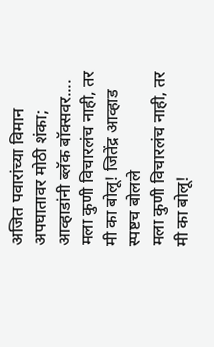अजित पवारांच्या विमान अपघातावर मोठी शंका; आव्हाडांनी ब्लॅक बॉक्सवर....
मला कुणी विचारलंच नाही, तर मी का बोलू! जितेंद्र आव्हाड स्पष्टच बोलले
मला कुणी विचारलंच नाही, तर मी का बोलू!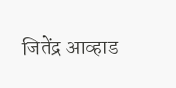जितेंद्र आव्हाड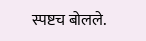स्पष्टच बोलले.